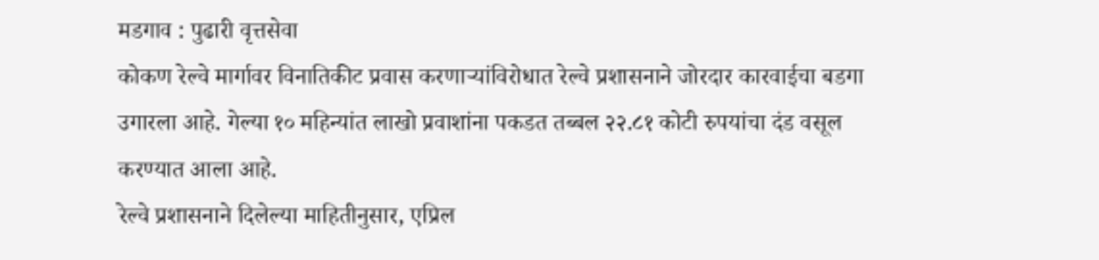मडगाव : पुढारी वृत्तसेवा
कोकण रेल्वे मार्गावर विनातिकीट प्रवास करणाऱ्यांविरोधात रेल्वे प्रशासनाने जोरदार कारवाईचा बडगा उगारला आहे. गेल्या १० महिन्यांत लाखो प्रवाशांना पकडत तब्बल २२.८१ कोटी रुपयांचा दंड वसूल करण्यात आला आहे.
रेल्वे प्रशासनाने दिलेल्या माहितीनुसार, एप्रिल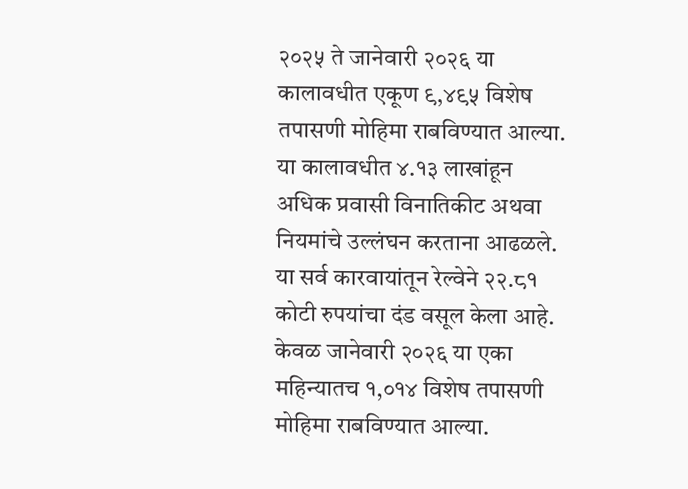२०२५ ते जानेवारी २०२६ या कालावधीत एकूण ९,४९५ विशेष तपासणी मोहिमा राबविण्यात आल्या. या कालावधीत ४.१३ लाखांहून अधिक प्रवासी विनातिकीट अथवा नियमांचे उल्लंघन करताना आढळले.
या सर्व कारवायांतून रेल्वेने २२.८१ कोटी रुपयांचा दंड वसूल केला आहे. केवळ जानेवारी २०२६ या एका महिन्यातच १,०१४ विशेष तपासणी मोहिमा राबविण्यात आल्या.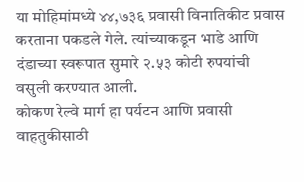या मोहिमांमध्ये ४४,७३६ प्रवासी विनातिकीट प्रवास करताना पकडले गेले. त्यांच्याकडून भाडे आणि दंडाच्या स्वरूपात सुमारे २.५३ कोटी रुपयांची वसुली करण्यात आली.
कोकण रेल्वे मार्ग हा पर्यटन आणि प्रवासी वाहतुकीसाठी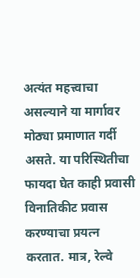अत्यंत महत्त्वाचा असल्याने या मार्गावर मोठ्या प्रमाणात गर्दी असते. या परिस्थितीचा फायदा घेत काही प्रवासी विनातिकीट प्रवास करण्याचा प्रयत्न करतात. मात्र, रेल्वे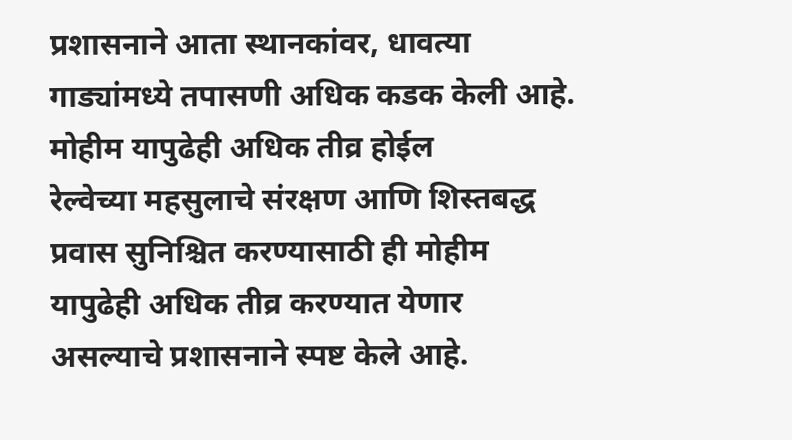प्रशासनाने आता स्थानकांवर, धावत्या गाड्यांमध्ये तपासणी अधिक कडक केली आहे.
मोहीम यापुढेही अधिक तीव्र होईल
रेल्वेच्या महसुलाचे संरक्षण आणि शिस्तबद्ध प्रवास सुनिश्चित करण्यासाठी ही मोहीम यापुढेही अधिक तीव्र करण्यात येणार असल्याचे प्रशासनाने स्पष्ट केले आहे.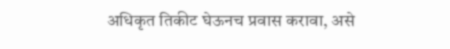अधिकृत तिकीट घेऊनच प्रवास करावा, असे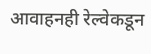आवाहनही रेल्वेकडून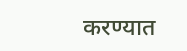करण्यात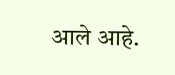आले आहे.